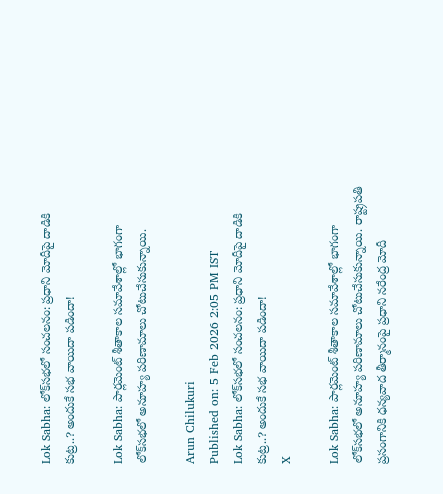Lok Sabha: లోక్‌సభలో సంచలనం: ప్రధాని మోదీపై దాడికి కుట్ర..? అందుకే సభ వాయిదా పడిందా!

Lok Sabha: పార్లమెంట్ శీతాకాల సమావేశాల్లో భాగంగా లోక్‌సభలో అనూహ్య పరిణామాలు చోటుచేసుకున్నాయి.

Arun Chilukuri
Published on: 5 Feb 2026 2:05 PM IST
Lok Sabha: లోక్‌సభలో సంచలనం: ప్రధాని మోదీపై దాడికి కుట్ర..? అందుకే సభ వాయిదా పడిందా!
X

Lok Sabha: పార్లమెంట్ శీతాకాల సమావేశాల్లో భాగంగా లోక్‌సభలో అనూహ్య పరిణామాలు చోటుచేసుకున్నాయి. రాష్ట్రపతి ప్రసంగానికి ధన్యవాద తీర్మానంపై ప్రధాని నరేంద్ర మోదీ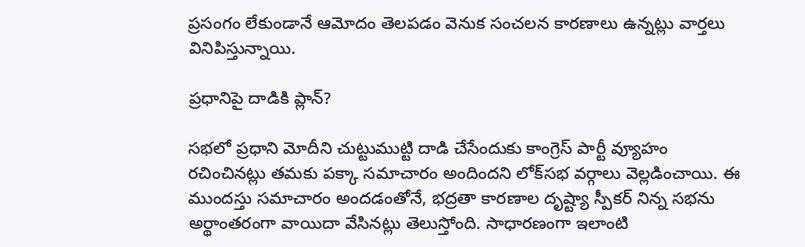ప్రసంగం లేకుండానే ఆమోదం తెలపడం వెనుక సంచలన కారణాలు ఉన్నట్లు వార్తలు వినిపిస్తున్నాయి.

ప్రధానిపై దాడికి ప్లాన్?

సభలో ప్రధాని మోదీని చుట్టుముట్టి దాడి చేసేందుకు కాంగ్రెస్ పార్టీ వ్యూహం రచించినట్లు తమకు పక్కా సమాచారం అందిందని లోక్‌సభ వర్గాలు వెల్లడించాయి. ఈ ముందస్తు సమాచారం అందడంతోనే, భద్రతా కారణాల దృష్ట్యా స్పీకర్ నిన్న సభను అర్థాంతరంగా వాయిదా వేసినట్లు తెలుస్తోంది. సాధారణంగా ఇలాంటి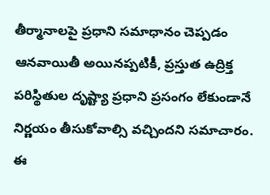తీర్మానాలపై ప్రధాని సమాధానం చెప్పడం ఆనవాయితీ అయినప్పటికీ, ప్రస్తుత ఉద్రిక్త పరిస్థితుల దృష్ట్యా ప్రధాని ప్రసంగం లేకుండానే నిర్ణయం తీసుకోవాల్సి వచ్చిందని సమాచారం. ఈ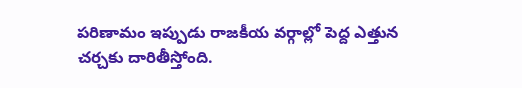పరిణామం ఇప్పుడు రాజకీయ వర్గాల్లో పెద్ద ఎత్తున చర్చకు దారితీస్తోంది.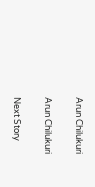Arun Chilukuri

Arun Chilukuri

Next Story